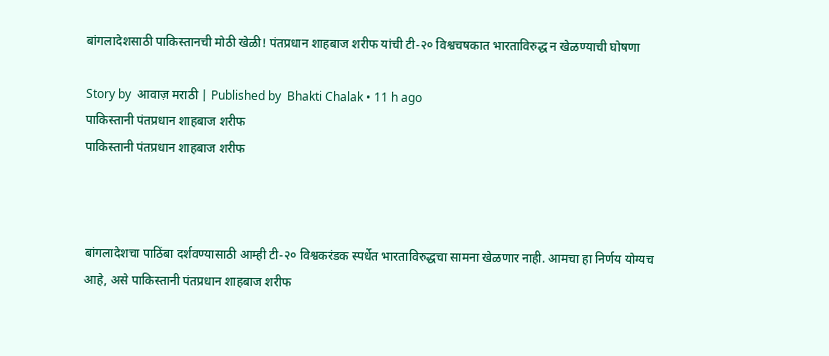बांगलादेशसाठी पाकिस्तानची मोठी खेळी! पंतप्रधान शाहबाज शरीफ यांची टी-२० विश्वचषकात भारताविरुद्ध न खेळण्याची घोषणा

Story by  आवाज़ मराठी | Published by  Bhakti Chalak • 11 h ago
पाकिस्तानी पंतप्रधान शाहबाज शरीफ
पाकिस्तानी पंतप्रधान शाहबाज शरीफ



बांगलादेशचा पाठिंबा दर्शवण्यासाठी आम्ही टी-२० विश्वकरंडक स्पर्धेत भारताविरुद्धचा सामना खेळणार नाही. आमचा हा निर्णय योग्यच आहे, असे पाकिस्तानी पंतप्रधान शाहबाज शरीफ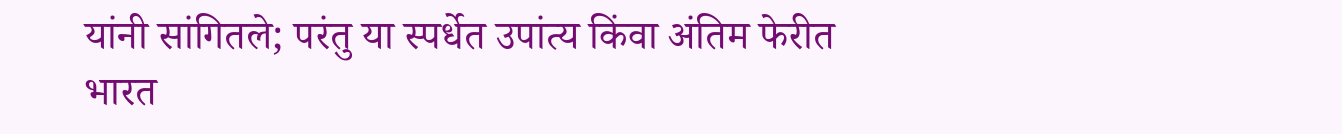यांनी सांगितले; परंतु या स्पर्धेत उपांत्य किंवा अंतिम फेरीत भारत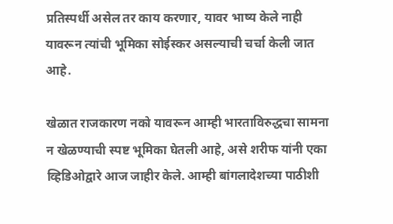प्रतिस्पर्धी असेल तर काय करणार, यावर भाष्य केले नाही यावरून त्यांची भूमिका सोईस्कर असल्याची चर्चा केली जात आहे.

खेळात राजकारण नको यावरून आम्ही भारताविरुद्धचा सामना न खेळण्याची स्पष्ट भूमिका घेतली आहे, असे शरीफ यांनी एका व्हिडिओद्वारे आज जाहीर केले. आम्ही बांगलादेशच्या पाठीशी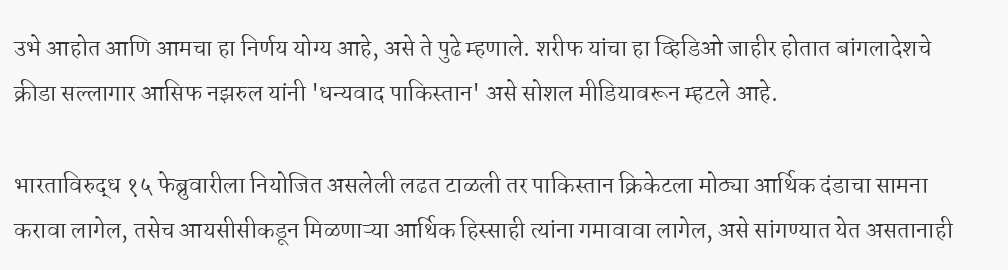उभे आहोत आणि आमचा हा निर्णय योग्य आहे, असे ते पुढे म्हणाले. शरीफ यांचा हा व्हिडिओ जाहीर होतात बांगलादेशचे क्रीडा सल्लागार आसिफ नझरुल यांनी 'धन्यवाद पाकिस्तान' असे सोशल मीडियावरून म्हटले आहे.

भारताविरुद्ध १५ फेब्रुवारीला नियोजित असलेली लढत टाळली तर पाकिस्तान क्रिकेटला मोठ्या आर्थिक दंडाचा सामना करावा लागेल, तसेच आयसीसीकडून मिळणाऱ्या आर्थिक हिस्साही त्यांना गमावावा लागेल, असे सांगण्यात येत असतानाही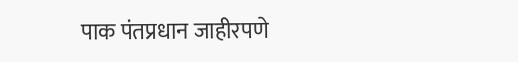पाक पंतप्रधान जाहीरपणे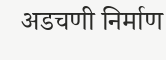अडचणी निर्माण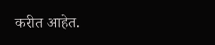करीत आहेत.